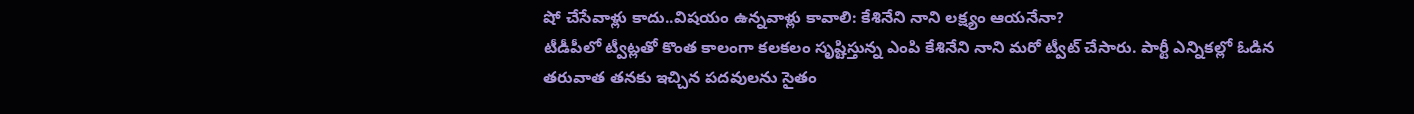షో చేసేవాళ్లు కాదు..విషయం ఉన్నవాళ్లు కావాలి: కేశినేని నాని లక్ష్యం ఆయనేనా?
టీడీపీలో ట్వీట్లతో కొంత కాలంగా కలకలం సృష్టిస్తున్న ఎంపి కేశినేని నాని మరో ట్వీట్ చేసారు. పార్టీ ఎన్నికల్లో ఓడిన తరువాత తనకు ఇచ్చిన పదవులను సైతం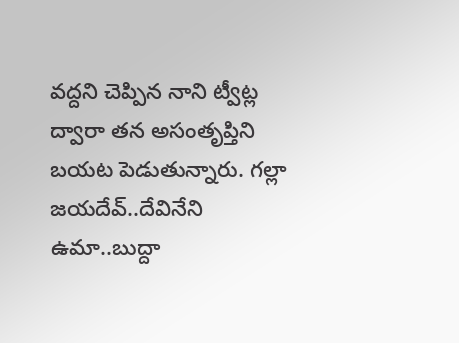వద్దని చెప్పిన నాని ట్వీట్ల ద్వారా తన అసంతృప్తిని బయట పెడుతున్నారు. గల్లా జయదేవ్..దేవినేని ఉమా..బుద్దా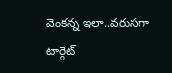వెంకన్న ఇలా..వరుసగా టార్గెట్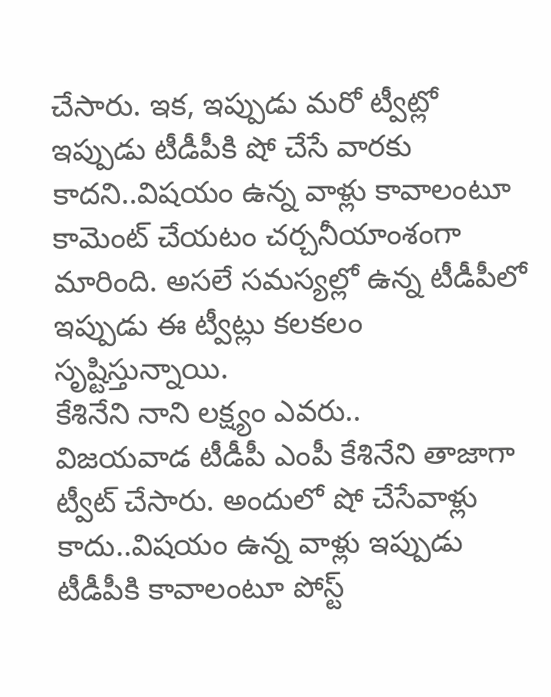చేసారు. ఇక, ఇప్పుడు మరో ట్వీట్లో ఇప్పుడు టీడీపీకి షో చేసే వారకు కాదని..విషయం ఉన్న వాళ్లు కావాలంటూ కామెంట్ చేయటం చర్చనీయాంశంగా మారింది. అసలే సమస్యల్లో ఉన్న టీడీపీలో ఇప్పుడు ఈ ట్వీట్లు కలకలం సృష్టిస్తున్నాయి.
కేశినేని నాని లక్ష్యం ఎవరు..
విజయవాడ టీడీపీ ఎంపీ కేశినేని తాజాగా ట్వీట్ చేసారు. అందులో షో చేసేవాళ్లు కాదు..విషయం ఉన్న వాళ్లు ఇప్పుడు టీడీపీకి కావాలంటూ పోస్ట్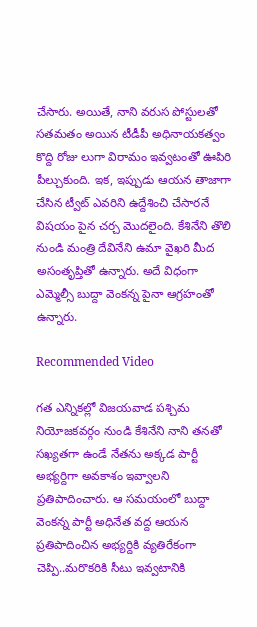చేసారు. అయితే, నాని వరుస పోస్టులతో సతమతం అయిన టీడీపీ అధినాయకత్వం కొద్ది రోజు లుగా విరామం ఇవ్వటంతో ఊపిరి పీల్చుకుంది. ఇక, ఇప్పుడు ఆయన తాజాగా చేసిన ట్వీట్ ఎవరిని ఉద్దేశించి చేసారనే విషయం పైన చర్చ మొదలైంది. కేశినేని తొలి నుండి మంత్రి దేవినేని ఉమా వైఖరి మీద అసంతృప్తితో ఉన్నారు. అదే విధంగా ఎమ్మెల్సీ బుద్దా వెంకన్న పైనా ఆగ్రహంతో ఉన్నారు.

Recommended Video

గత ఎన్నికల్లో విజయవాడ పశ్చిమ నియోజకవర్గం నుండి కేశినేని నాని తనతో సఖ్యతగా ఉండే నేతను అక్కడ పార్టీ అభ్యర్దిగా అవకాశం ఇవ్వాలని ప్రతిపాదించారు. ఆ సమయంలో బుద్దా వెంకన్న పార్టీ అధినేత వద్ద ఆయన ప్రతిపాదించిన అభ్యర్దికి వ్యతిరేకంగా చెప్పి..మరొకరికి సీటు ఇవ్వటానికి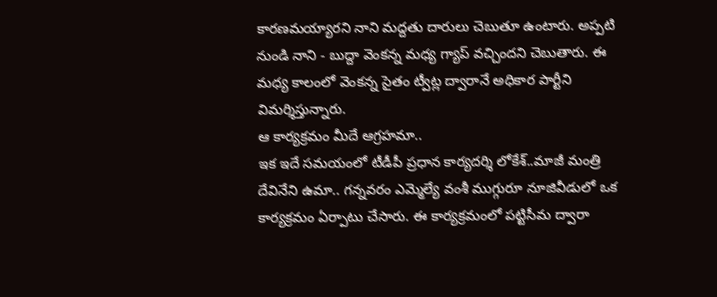కారణమయ్యారని నాని మద్దతు దారులు చెబుతూ ఉంటారు. అప్పటి నుండి నాని - బుద్దా వెంకన్న మధ్య గ్యాప్ వచ్చిందని చెబుతారు. ఈ మధ్య కాలంలో వెంకన్న సైతం ట్వీట్ల ద్వారానే అధికార పార్టీని విమర్శిస్తున్నారు.
ఆ కార్యక్రమం మీదే ఆగ్రహమా..
ఇక ఇదే సమయంలో టీడీపీ ప్రధాన కార్యదర్శి లోకేశ్..మాజీ మంత్రి దేవినేని ఉమా.. గన్నవరం ఎమ్మెల్యే వంశీ ముగ్గురూ నూజివీడులో ఒక కార్యక్రమం ఏర్పాటు చేసారు. ఈ కార్యక్రమంలో పట్టిసీమ ద్వారా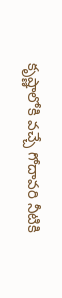కృష్ణాలోకి వచ్చే గోదావరి నీటికి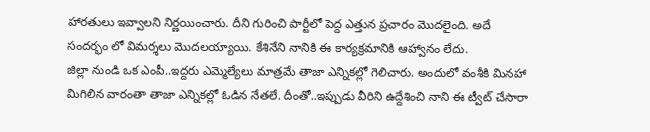హారతులు ఇవ్వాలని నిర్ణయించారు. దీని గురించి పార్టీలో పెద్ద ఎత్తున ప్రచారం మొదలైంది. అదే సందర్భం లో విమర్శలు మొదలయ్యాయి. కేశినేని నానికి ఈ కార్యక్రమానికి ఆహ్వానం లేదు.
జిల్లా నుండి ఒక ఎంపీ..ఇద్దరు ఎమ్మెల్యేలు మాత్రమే తాజా ఎన్నికల్లో గెలిచారు. అందులో వంశీకి మినహా మిగిలిన వారంతా తాజా ఎన్నికల్లో ఓడిన నేతలే. దీంతో..ఇప్పుడు వీరిని ఉద్దేశించి నాని ఈ ట్వీట్ చేసారా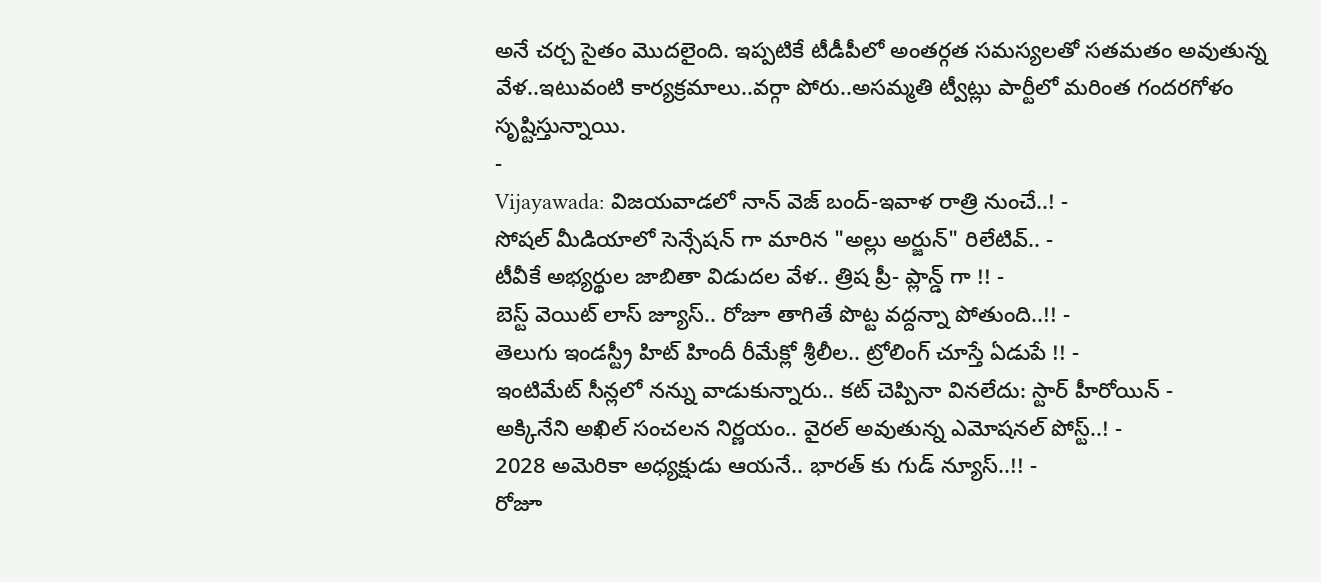అనే చర్చ సైతం మొదలైంది. ఇప్పటికే టీడీపీలో అంతర్గత సమస్యలతో సతమతం అవుతున్న వేళ..ఇటువంటి కార్యక్రమాలు..వర్గా పోరు..అసమ్మతి ట్వీట్లు పార్టీలో మరింత గందరగోళం సృష్టిస్తున్నాయి.
-
Vijayawada: విజయవాడలో నాన్ వెజ్ బంద్-ఇవాళ రాత్రి నుంచే..! -
సోషల్ మీడియాలో సెన్సేషన్ గా మారిన "అల్లు అర్జున్" రిలేటివ్.. -
టీవీకే అభ్యర్థుల జాబితా విడుదల వేళ.. త్రిష ప్రీ- ప్లాన్డ్ గా !! -
బెస్ట్ వెయిట్ లాస్ జ్యూస్.. రోజూ తాగితే పొట్ట వద్దన్నా పోతుంది..!! -
తెలుగు ఇండస్ట్రీ హిట్ హిందీ రీమేక్లో శ్రీలీల.. ట్రోలింగ్ చూస్తే ఏడుపే !! -
ఇంటిమేట్ సీన్లలో నన్ను వాడుకున్నారు.. కట్ చెప్పినా వినలేదు: స్టార్ హీరోయిన్ -
అక్కినేని అఖిల్ సంచలన నిర్ణయం.. వైరల్ అవుతున్న ఎమోషనల్ పోస్ట్..! -
2028 అమెరికా అధ్యక్షుడు ఆయనే.. భారత్ కు గుడ్ న్యూస్..!! -
రోజూ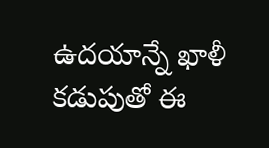ఉదయాన్నే ఖాళీ కడుపుతో ఈ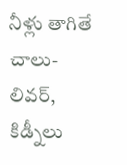నీళ్లు తాగితే చాలు- లివర్, కిడ్నీలు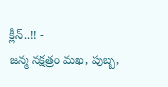క్లీన్..!! -
జన్మ నక్షత్రం మఖ, పుబ్బ,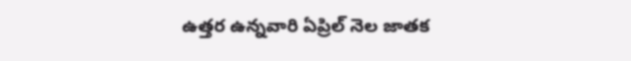ఉత్తర ఉన్నవారి ఏప్రిల్ నెల జాతక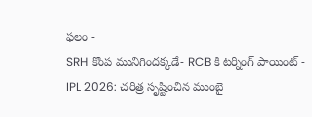ఫలం -
SRH కొంప మునిగిందక్కడే- RCB కి టర్నింగ్ పాయింట్ -
IPL 2026: చరిత్ర సృష్టించిన ముంబై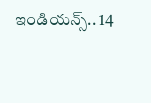ఇండియన్స్.. 14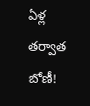ఏళ్ల తర్వాత బోణీ!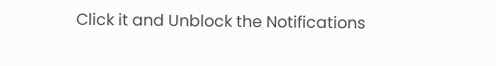Click it and Unblock the Notifications